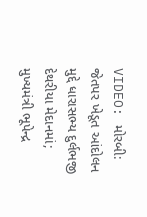VIDEO: મોરબી: જેતપર ખેડૂત આંદોલન મુદ્દે ધારાસભ્ય દુર્લભજી દેથરીયા મેદાનમાં; મુખ્યમંત્રી ભૂપેન્દ્ર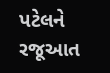પટેલને રજૂઆત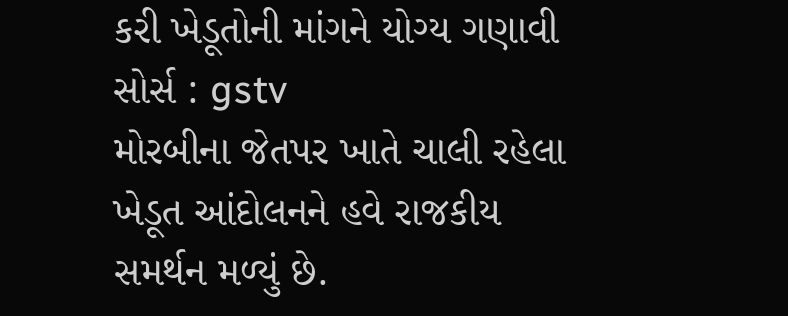કરી ખેડૂતોની માંગને યોગ્ય ગણાવી
સોર્સ : gstv
મોરબીના જેતપર ખાતે ચાલી રહેલા ખેડૂત આંદોલનને હવે રાજકીય સમર્થન મળ્યું છે.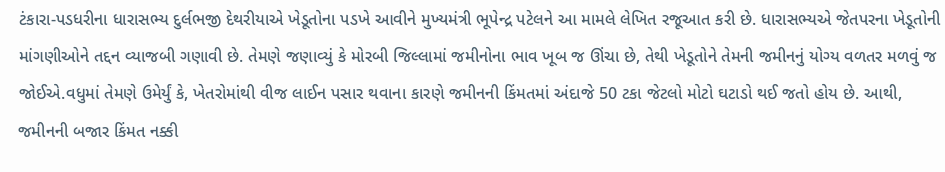ટંકારા-પડધરીના ધારાસભ્ય દુર્લભજી દેથરીયાએ ખેડૂતોના પડખે આવીને મુખ્યમંત્રી ભૂપેન્દ્ર પટેલને આ મામલે લેખિત રજૂઆત કરી છે. ધારાસભ્યએ જેતપરના ખેડૂતોની માંગણીઓને તદ્દન વ્યાજબી ગણાવી છે. તેમણે જણાવ્યું કે મોરબી જિલ્લામાં જમીનોના ભાવ ખૂબ જ ઊંચા છે, તેથી ખેડૂતોને તેમની જમીનનું યોગ્ય વળતર મળવું જ જોઈએ.વધુમાં તેમણે ઉમેર્યું કે, ખેતરોમાંથી વીજ લાઈન પસાર થવાના કારણે જમીનની કિંમતમાં અંદાજે 50 ટકા જેટલો મોટો ઘટાડો થઈ જતો હોય છે. આથી, જમીનની બજાર કિંમત નક્કી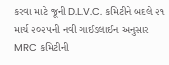કરવા માટે જૂની D.L.V.C. કમિટીને બદલે ૨૧ માર્ચ ૨૦૨૫ની નવી ગાઈડલાઈન અનુસાર MRC કમિટીની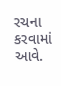રચના કરવામાં આવે.